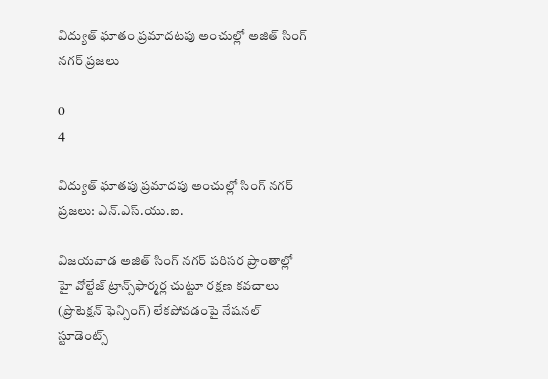విద్యుత్ ఘాతం ప్రమాదటపు అంచుల్లో అజిత్ సింగ్ నగర్ ప్రజలు

0
4

విద్యుత్ ఘాతపు ప్రమాదపు అంచుల్లో సింగ్ నగర్ ప్రజలు: ఎన్.ఎస్.యు.ఐ.

విజయవాడ అజిత్ సింగ్ నగర్ పరిసర ప్రాంతాల్లో హై వోల్టేజ్ ట్రాన్స్‌ఫార్మర్ల చుట్టూ రక్షణ కవచాలు (ప్రొటెక్షన్ ఫెన్సింగ్) లేకపోవడంపై నేషనల్ స్టూడెంట్స్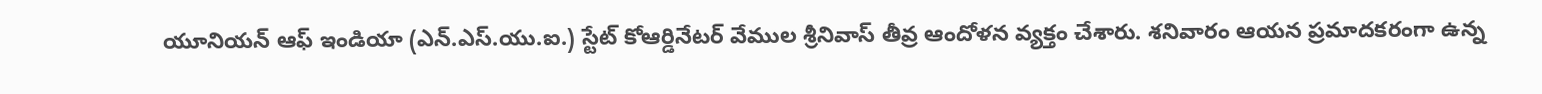యూనియన్ ఆఫ్ ఇండియా (ఎన్.ఎస్.యు.ఐ.) స్టేట్ కోఆర్డినేటర్ వేముల శ్రీనివాస్ తీవ్ర ఆందోళన వ్యక్తం చేశారు. శనివారం ఆయన ప్రమాదకరంగా ఉన్న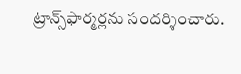ట్రాన్స్‌ఫార్మర్లను సందర్శించారు.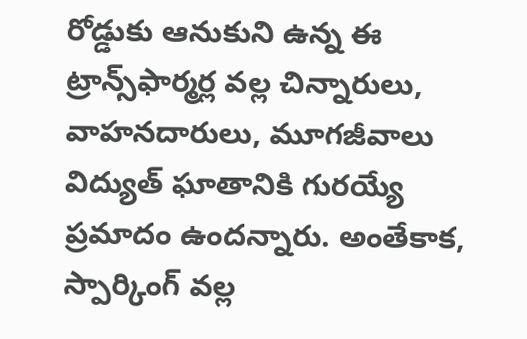రోడ్డుకు ఆనుకుని ఉన్న ఈ ట్రాన్స్‌ఫార్మర్ల వల్ల చిన్నారులు, వాహనదారులు, మూగజీవాలు విద్యుత్ ఘాతానికి గురయ్యే ప్రమాదం ఉందన్నారు. అంతేకాక, స్పార్కింగ్ వల్ల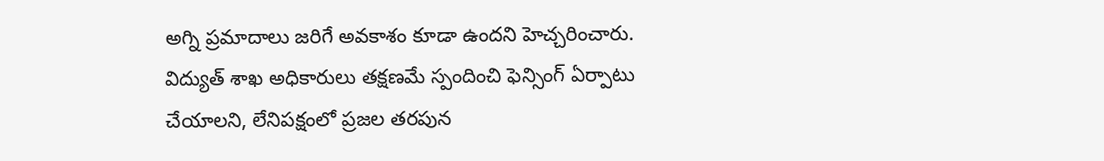అగ్ని ప్రమాదాలు జరిగే అవకాశం కూడా ఉందని హెచ్చరించారు. విద్యుత్ శాఖ అధికారులు తక్షణమే స్పందించి ఫెన్సింగ్ ఏర్పాటు చేయాలని, లేనిపక్షంలో ప్రజల తరపున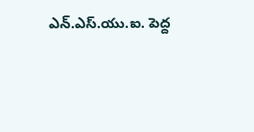ఎన్.ఎస్.యు.ఐ. పెద్ద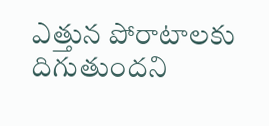ఎత్తున పోరాటాలకు దిగుతుందని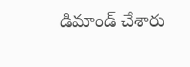డిమాండ్ చేశారు